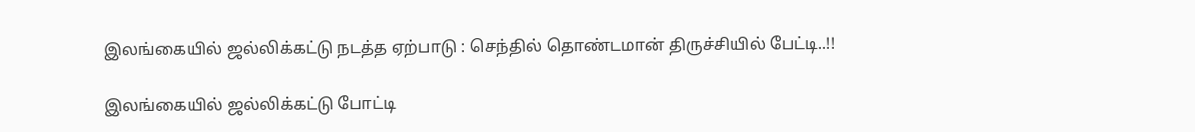இலங்கையில் ஜல்லிக்கட்டு நடத்த ஏற்பாடு : செந்தில் தொண்டமான் திருச்சியில் பேட்டி..!!

இலங்கையில் ஜல்லிக்கட்டு போட்டி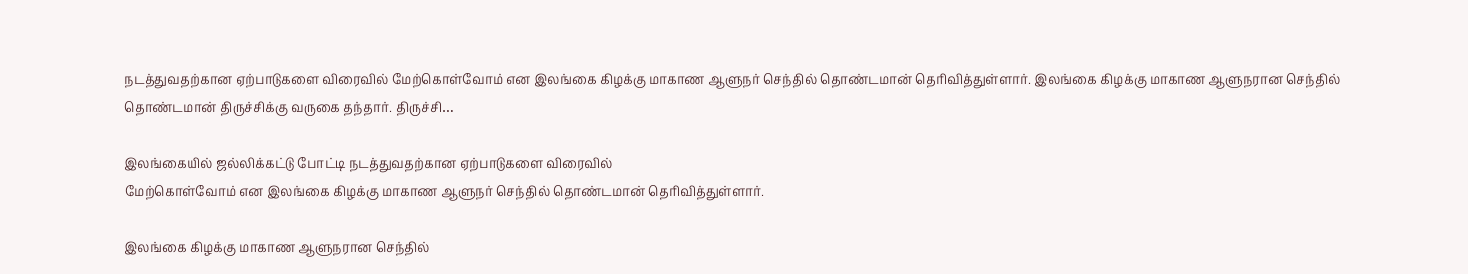நடத்துவதற்கான ஏற்பாடுகளை விரைவில் மேற்கொள்வோம் என இலங்கை கிழக்கு மாகாண ஆளுநர் செந்தில் தொண்டமான் தெரிவித்துள்ளார். இலங்கை கிழக்கு மாகாண ஆளுநரான செந்தில் தொண்டமான் திருச்சிக்கு வருகை தந்தார். திருச்சி…

இலங்கையில் ஜல்லிக்கட்டு போட்டி நடத்துவதற்கான ஏற்பாடுகளை விரைவில்
மேற்கொள்வோம் என இலங்கை கிழக்கு மாகாண ஆளுநர் செந்தில் தொண்டமான் தெரிவித்துள்ளார்.

இலங்கை கிழக்கு மாகாண ஆளுநரான செந்தில்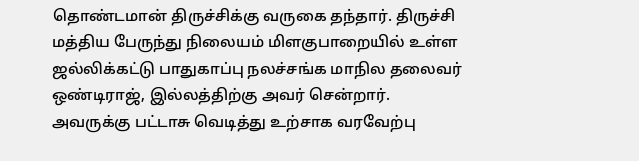தொண்டமான் திருச்சிக்கு வருகை தந்தார். திருச்சி மத்திய பேருந்து நிலையம் மிளகுபாறையில் உள்ள ஜல்லிக்கட்டு பாதுகாப்பு நலச்சங்க மாநில தலைவர் ஒண்டிராஜ், இல்லத்திற்கு அவர் சென்றார். அவருக்கு பட்டாசு வெடித்து உற்சாக வரவேற்பு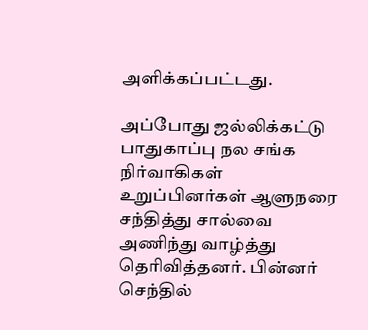அளிக்கப்பட்டது.

அப்போது ஜல்லிக்கட்டு பாதுகாப்பு நல சங்க நிர்வாகிகள் உறுப்பினர்கள் ஆளுநரை சந்தித்து சால்வை அணிந்து வாழ்த்து தெரிவித்தனர். பின்னர் செந்தில்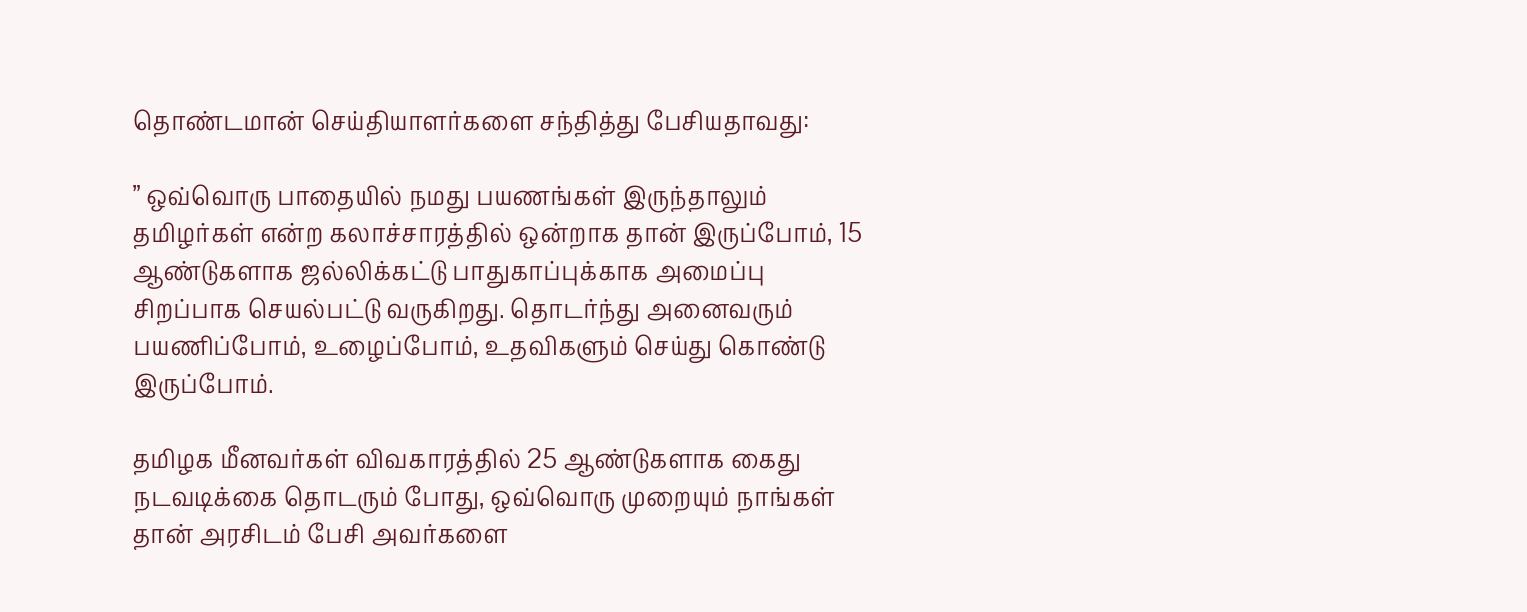தொண்டமான் செய்தியாளர்களை சந்தித்து பேசியதாவது:

” ஒவ்வொரு பாதையில் நமது பயணங்கள் இருந்தாலும் தமிழர்கள் என்ற கலாச்சாரத்தில் ஒன்றாக தான் இருப்போம், 15 ஆண்டுகளாக ஜல்லிக்கட்டு பாதுகாப்புக்காக அமைப்பு சிறப்பாக செயல்பட்டு வருகிறது. தொடர்ந்து அனைவரும் பயணிப்போம், உழைப்போம், உதவிகளும் செய்து கொண்டு இருப்போம்.

தமிழக மீனவர்கள் விவகாரத்தில் 25 ஆண்டுகளாக கைது நடவடிக்கை தொடரும் போது, ஒவ்வொரு முறையும் நாங்கள் தான் அரசிடம் பேசி அவர்களை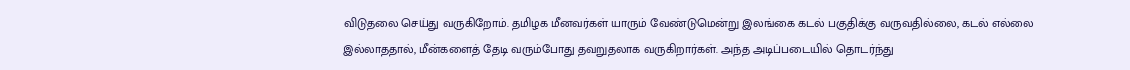விடுதலை செய்து வருகிறோம். தமிழக மீனவர்கள் யாரும் வேண்டுமென்று இலங்கை கடல் பகுதிக்கு வருவதில்லை, கடல் எல்லை இல்லாததால், மீன்களைத் தேடி வரும்போது தவறுதலாக வருகிறார்கள். அந்த அடிப்படையில் தொடர்ந்து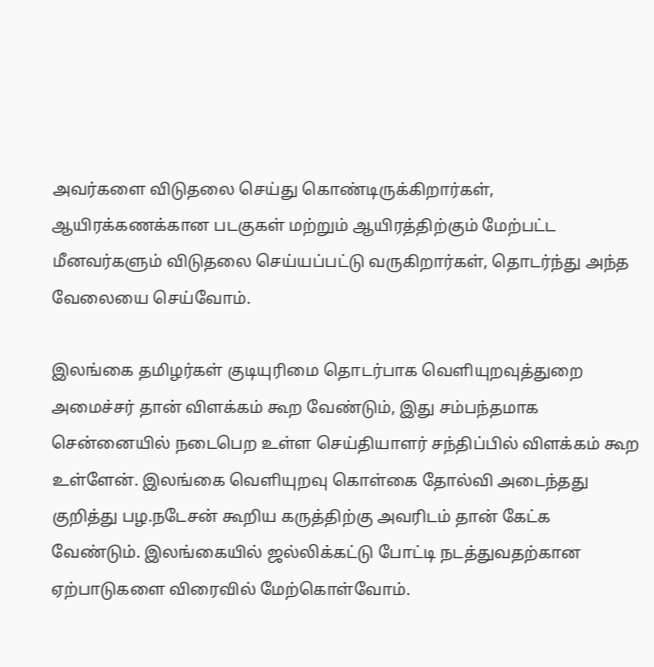அவர்களை விடுதலை செய்து கொண்டிருக்கிறார்கள், ஆயிரக்கணக்கான படகுகள் மற்றும் ஆயிரத்திற்கும் மேற்பட்ட மீனவர்களும் விடுதலை செய்யப்பட்டு வருகிறார்கள், தொடர்ந்து அந்த வேலையை செய்வோம்.

இலங்கை தமிழர்கள் குடியுரிமை தொடர்பாக வெளியுறவுத்துறை அமைச்சர் தான் விளக்கம் கூற வேண்டும், இது சம்பந்தமாக சென்னையில் நடைபெற உள்ள செய்தியாளர் சந்திப்பில் விளக்கம் கூற உள்ளேன். இலங்கை வெளியுறவு கொள்கை தோல்வி அடைந்தது குறித்து பழ.நடேசன் கூறிய கருத்திற்கு அவரிடம் தான் கேட்க வேண்டும். இலங்கையில் ஜல்லிக்கட்டு போட்டி நடத்துவதற்கான ஏற்பாடுகளை விரைவில் மேற்கொள்வோம்.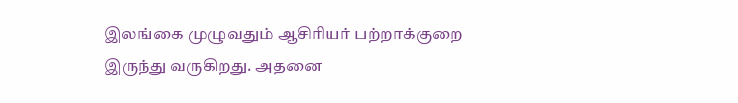இலங்கை முழுவதும் ஆசிரியர் பற்றாக்குறை இருந்து வருகிறது. அதனை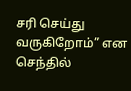சரி செய்து வருகிறோம்” என செந்தில்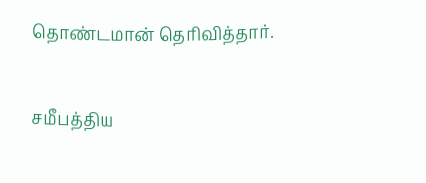தொண்டமான் தெரிவித்தார்.

சமீபத்திய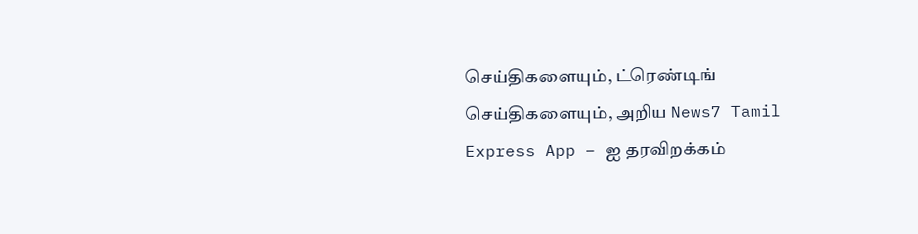செய்திகளையும், ட்ரெண்டிங் செய்திகளையும், அறிய News7 Tamil Express App – ஐ தரவிறக்கம்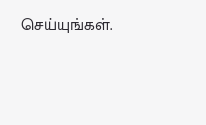செய்யுங்கள்.